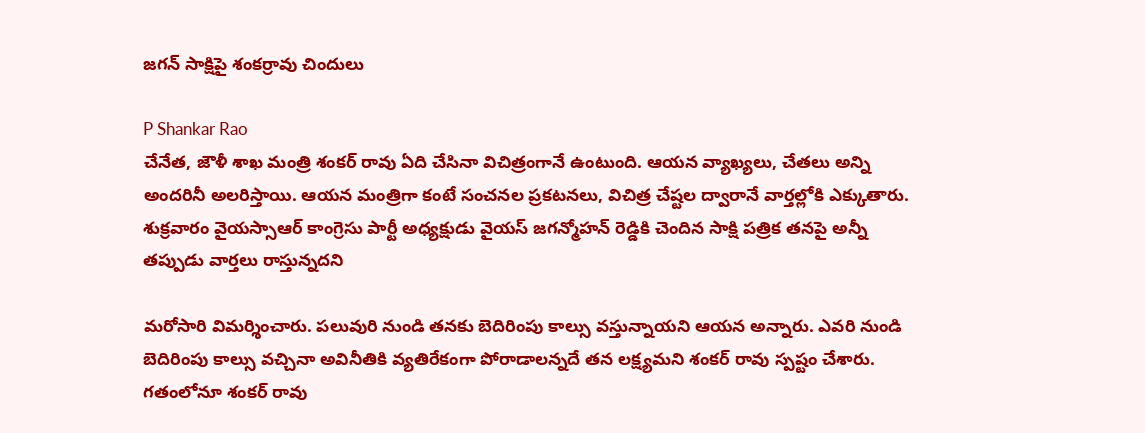జగన్ సాక్షిపై శంకర్రావు చిందులు

P Shankar Rao
చేనేత, జౌళీ శాఖ మంత్రి శంకర్ రావు ఏది చేసినా విచిత్రంగానే ఉంటుంది. ఆయన వ్యాఖ్యలు, చేతలు అన్ని అందరినీ అలరిస్తాయి. ఆయన మంత్రిగా కంటే సంచనల ప్రకటనలు, విచిత్ర చేష్టల ద్వారానే వార్తల్లోకి ఎక్కుతారు. శుక్రవారం వైయస్సాఆర్ కాంగ్రెసు పార్టీ అధ్యక్షుడు వైయస్ జగన్మోహన్ రెడ్డికి చెందిన సాక్షి పత్రిక తనపై అన్నీ తప్పుడు వార్తలు రాస్తున్నదని

మరోసారి విమర్శించారు. పలువురి నుండి తనకు బెదిరింపు కాల్సు వస్తున్నాయని ఆయన అన్నారు. ఎవరి నుండి బెదిరింపు కాల్సు వచ్చినా అవినీతికి వ్యతిరేకంగా పోరాడాలన్నదే తన లక్ష్యమని శంకర్ రావు స్పష్టం చేశారు. గతంలోనూ శంకర్ రావు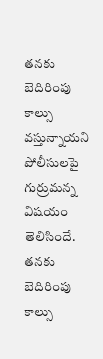తనకు బెదిరింపు కాల్సు వస్తున్నాయని పోలీసులపై గుర్రుమన్న విషయం తెలిసిందే. తనకు బెదిరింపు కాల్సు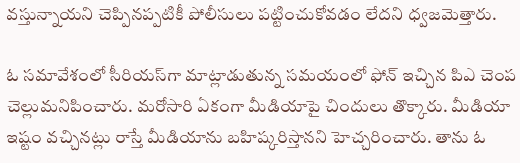వస్తున్నాయని చెప్పినప్పటికీ పోలీసులు పట్టించుకోవడం లేదని ధ్వజమెత్తారు.

ఓ సమావేశంలో సీరియస్‌గా మాట్లాడుతున్న సమయంలో ఫోన్ ఇచ్చిన పిఎ చెంప చెల్లుమనిపించారు. మరోసారి ఏకంగా మీడియాపై చిందులు తొక్కారు. మీడియా ఇష్టం వచ్చినట్లు రాస్తే మీడియాను బహిష్కరిస్తానని హెచ్చరించారు. తాను ఓ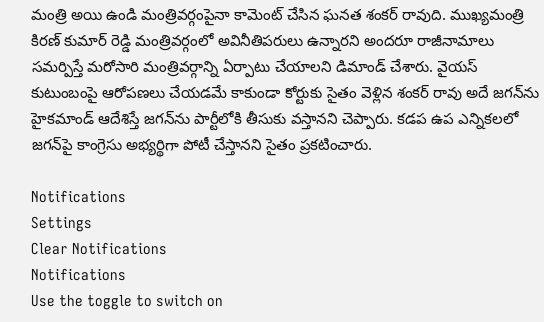మంత్రి అయి ఉండి మంత్రివర్గంపైనా కామెంట్ చేసిన ఘనత శంకర్ రావుది. ముఖ్యమంత్రి కిరణ్ కుమార్ రెడ్డి మంత్రివర్గంలో అవినీతిపరులు ఉన్నారని అందరూ రాజీనామాలు సమర్పిస్తే మరోసారి మంత్రివర్గాన్ని ఏర్పాటు చేయాలని డిమాండ్ చేశారు. వైయస్ కుటుంబంపై ఆరోపణలు చేయడమే కాకుండా కోర్టుకు సైతం వెళ్లిన శంకర్ రావు అదే జగన్‌ను హైకమాండ్ ఆదేశిస్తే జగన్‌ను పార్టీలోకి తీసుకు వస్తానని చెప్పారు. కడప ఉప ఎన్నికలలో జగన్‌పై కాంగ్రెసు అభ్యర్థిగా పోటీ చేస్తానని సైతం ప్రకటించారు.

Notifications
Settings
Clear Notifications
Notifications
Use the toggle to switch on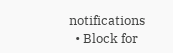notifications
  • Block for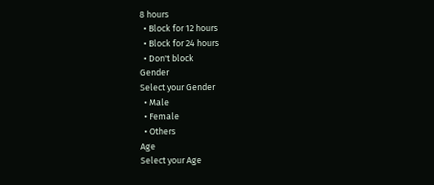8 hours
  • Block for 12 hours
  • Block for 24 hours
  • Don't block
Gender
Select your Gender
  • Male
  • Female
  • Others
Age
Select your Age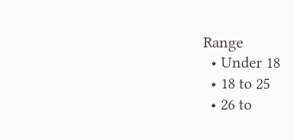Range
  • Under 18
  • 18 to 25
  • 26 to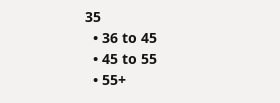35
  • 36 to 45
  • 45 to 55
  • 55+